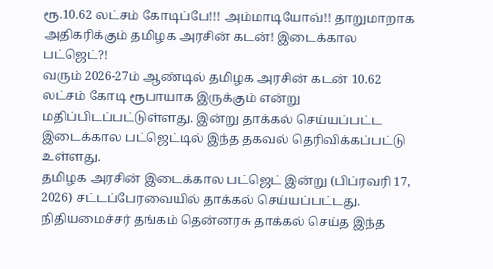ரூ.10.62 லட்சம் கோடிப்பே!!! அம்மாடியோவ்!! தாறுமாறாக அதிகரிக்கும் தமிழக அரசின் கடன்! இடைக்கால பட்ஜெட்?!
வரும் 2026-27ம் ஆண்டில் தமிழக அரசின் கடன் 10.62 லட்சம் கோடி ரூபாயாக இருக்கும் என்று மதிப்பிடப்பட்டுள்ளது. இன்று தாக்கல் செய்யப்பட்ட இடைக்கால பட்ஜெட்டில் இந்த தகவல் தெரிவிக்கப்பட்டு உள்ளது.
தமிழக அரசின் இடைக்கால பட்ஜெட் இன்று (பிப்ரவரி 17, 2026) சட்டப்பேரவையில் தாக்கல் செய்யப்பட்டது. நிதியமைச்சர் தங்கம் தென்னரசு தாக்கல் செய்த இந்த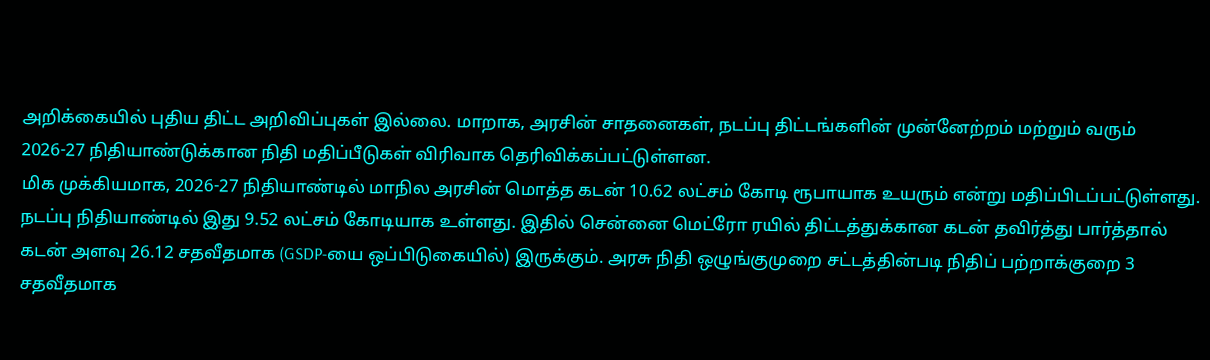அறிக்கையில் புதிய திட்ட அறிவிப்புகள் இல்லை. மாறாக, அரசின் சாதனைகள், நடப்பு திட்டங்களின் முன்னேற்றம் மற்றும் வரும் 2026-27 நிதியாண்டுக்கான நிதி மதிப்பீடுகள் விரிவாக தெரிவிக்கப்பட்டுள்ளன.
மிக முக்கியமாக, 2026-27 நிதியாண்டில் மாநில அரசின் மொத்த கடன் 10.62 லட்சம் கோடி ரூபாயாக உயரும் என்று மதிப்பிடப்பட்டுள்ளது. நடப்பு நிதியாண்டில் இது 9.52 லட்சம் கோடியாக உள்ளது. இதில் சென்னை மெட்ரோ ரயில் திட்டத்துக்கான கடன் தவிர்த்து பார்த்தால் கடன் அளவு 26.12 சதவீதமாக (GSDP-யை ஒப்பிடுகையில்) இருக்கும். அரசு நிதி ஒழுங்குமுறை சட்டத்தின்படி நிதிப் பற்றாக்குறை 3 சதவீதமாக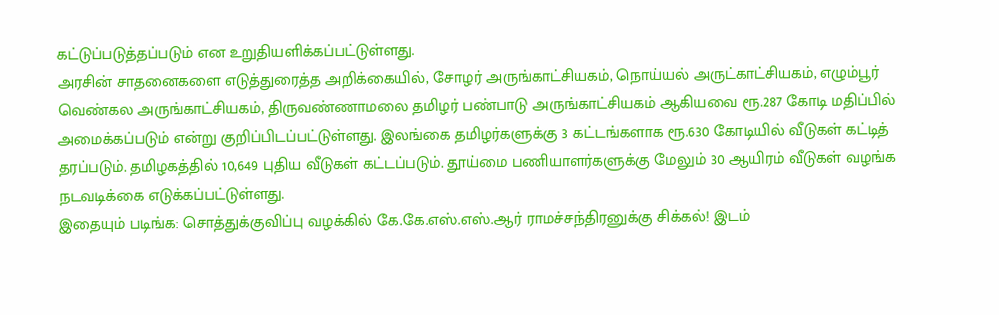கட்டுப்படுத்தப்படும் என உறுதியளிக்கப்பட்டுள்ளது.
அரசின் சாதனைகளை எடுத்துரைத்த அறிக்கையில், சோழர் அருங்காட்சியகம், நொய்யல் அருட்காட்சியகம், எழும்பூர் வெண்கல அருங்காட்சியகம், திருவண்ணாமலை தமிழர் பண்பாடு அருங்காட்சியகம் ஆகியவை ரூ.287 கோடி மதிப்பில் அமைக்கப்படும் என்று குறிப்பிடப்பட்டுள்ளது. இலங்கை தமிழர்களுக்கு 3 கட்டங்களாக ரூ.630 கோடியில் வீடுகள் கட்டித் தரப்படும். தமிழகத்தில் 10,649 புதிய வீடுகள் கட்டப்படும். தூய்மை பணியாளர்களுக்கு மேலும் 30 ஆயிரம் வீடுகள் வழங்க நடவடிக்கை எடுக்கப்பட்டுள்ளது.
இதையும் படிங்க: சொத்துக்குவிப்பு வழக்கில் கே.கே.எஸ்.எஸ்.ஆர் ராமச்சந்திரனுக்கு சிக்கல்! இடம்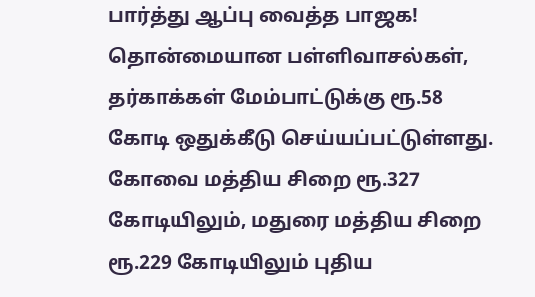பார்த்து ஆப்பு வைத்த பாஜக!
தொன்மையான பள்ளிவாசல்கள், தர்காக்கள் மேம்பாட்டுக்கு ரூ.58 கோடி ஒதுக்கீடு செய்யப்பட்டுள்ளது. கோவை மத்திய சிறை ரூ.327 கோடியிலும், மதுரை மத்திய சிறை ரூ.229 கோடியிலும் புதிய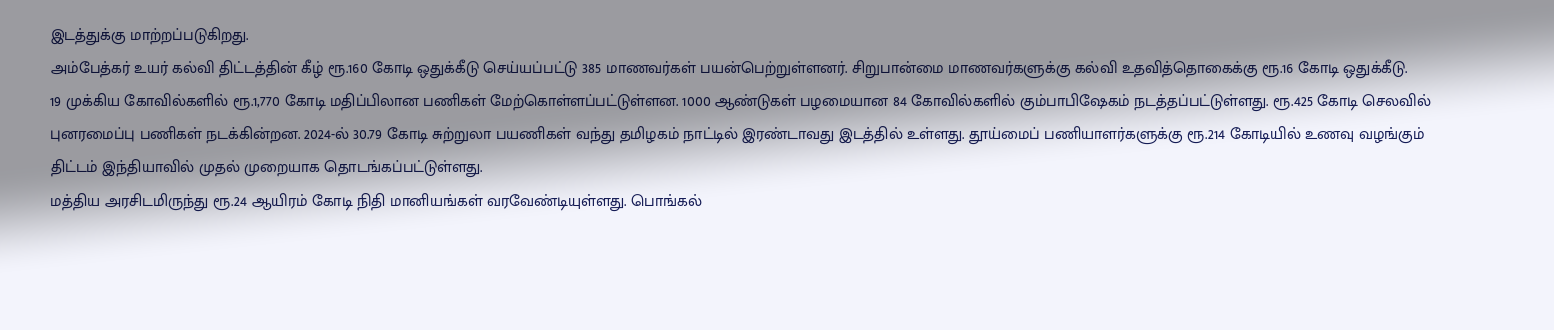இடத்துக்கு மாற்றப்படுகிறது.
அம்பேத்கர் உயர் கல்வி திட்டத்தின் கீழ் ரூ.160 கோடி ஒதுக்கீடு செய்யப்பட்டு 385 மாணவர்கள் பயன்பெற்றுள்ளனர். சிறுபான்மை மாணவர்களுக்கு கல்வி உதவித்தொகைக்கு ரூ.16 கோடி ஒதுக்கீடு.
19 முக்கிய கோவில்களில் ரூ.1,770 கோடி மதிப்பிலான பணிகள் மேற்கொள்ளப்பட்டுள்ளன. 1000 ஆண்டுகள் பழமையான 84 கோவில்களில் கும்பாபிஷேகம் நடத்தப்பட்டுள்ளது. ரூ.425 கோடி செலவில் புனரமைப்பு பணிகள் நடக்கின்றன. 2024-ல் 30.79 கோடி சுற்றுலா பயணிகள் வந்து தமிழகம் நாட்டில் இரண்டாவது இடத்தில் உள்ளது. தூய்மைப் பணியாளர்களுக்கு ரூ.214 கோடியில் உணவு வழங்கும் திட்டம் இந்தியாவில் முதல் முறையாக தொடங்கப்பட்டுள்ளது.
மத்திய அரசிடமிருந்து ரூ.24 ஆயிரம் கோடி நிதி மானியங்கள் வரவேண்டியுள்ளது. பொங்கல்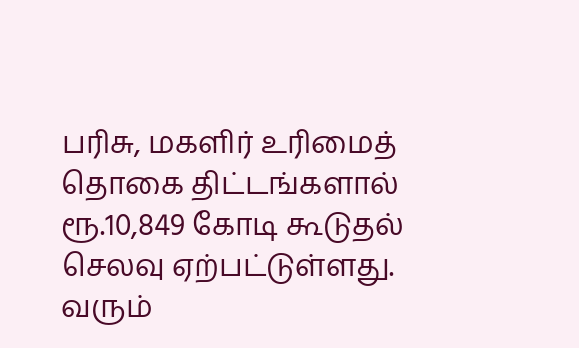பரிசு, மகளிர் உரிமைத் தொகை திட்டங்களால் ரூ.10,849 கோடி கூடுதல் செலவு ஏற்பட்டுள்ளது. வரும்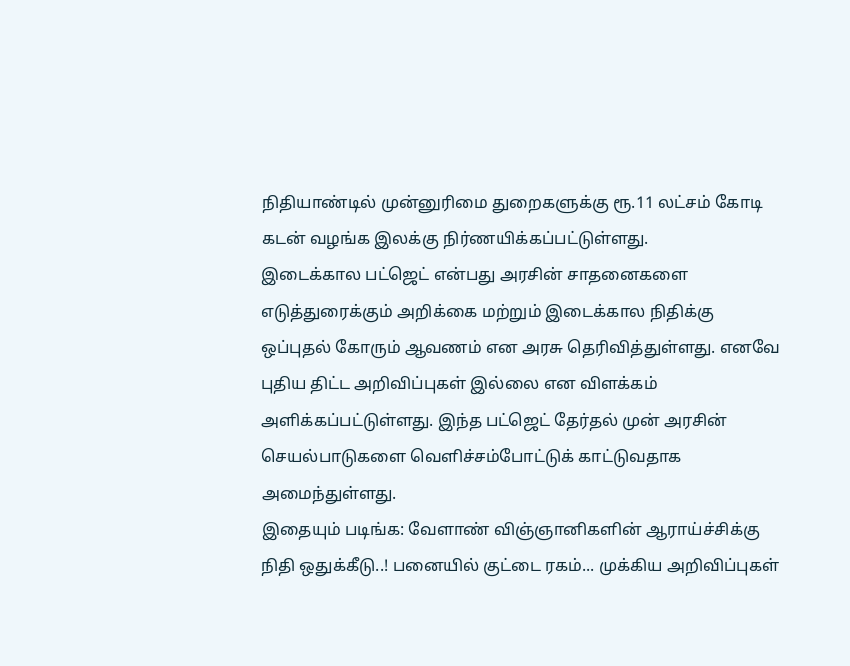நிதியாண்டில் முன்னுரிமை துறைகளுக்கு ரூ.11 லட்சம் கோடி கடன் வழங்க இலக்கு நிர்ணயிக்கப்பட்டுள்ளது.
இடைக்கால பட்ஜெட் என்பது அரசின் சாதனைகளை எடுத்துரைக்கும் அறிக்கை மற்றும் இடைக்கால நிதிக்கு ஒப்புதல் கோரும் ஆவணம் என அரசு தெரிவித்துள்ளது. எனவே புதிய திட்ட அறிவிப்புகள் இல்லை என விளக்கம் அளிக்கப்பட்டுள்ளது. இந்த பட்ஜெட் தேர்தல் முன் அரசின் செயல்பாடுகளை வெளிச்சம்போட்டுக் காட்டுவதாக அமைந்துள்ளது.
இதையும் படிங்க: வேளாண் விஞ்ஞானிகளின் ஆராய்ச்சிக்கு நிதி ஒதுக்கீடு..! பனையில் குட்டை ரகம்... முக்கிய அறிவிப்புகள்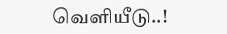வெளியீடு..!